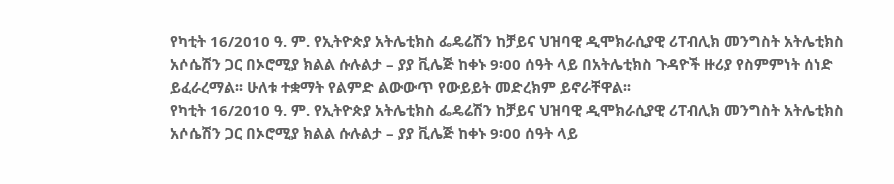የካቲት 16/2010 ዓ. ም. የኢትዮጵያ አትሌቲክስ ፌዴሬሽን ከቻይና ህዝባዊ ዲሞክራሲያዊ ሪፐብሊክ መንግስት አትሌቲክስ አሶሴሽን ጋር በኦሮሚያ ክልል ሱሉልታ – ያያ ቪሌጅ ከቀኑ 9፡00 ሰዓት ላይ በአትሌቲክስ ጉዳዮች ዙሪያ የስምምነት ሰነድ ይፈራረማል፡፡ ሁለቱ ተቋማት የልምድ ልውውጥ የውይይት መድረክም ይኖራቸዋል፡፡
የካቲት 16/2010 ዓ. ም. የኢትዮጵያ አትሌቲክስ ፌዴሬሽን ከቻይና ህዝባዊ ዲሞክራሲያዊ ሪፐብሊክ መንግስት አትሌቲክስ አሶሴሽን ጋር በኦሮሚያ ክልል ሱሉልታ – ያያ ቪሌጅ ከቀኑ 9፡00 ሰዓት ላይ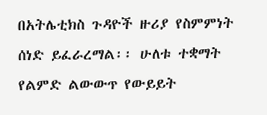በአትሌቲክስ ጉዳዮች ዙሪያ የስምምነት ሰነድ ይፈራረማል፡፡ ሁለቱ ተቋማት የልምድ ልውውጥ የውይይት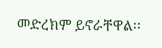መድረክም ይኖራቸዋል፡፡